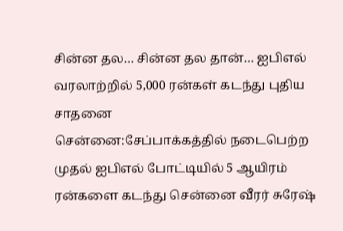சின்ன தல… சின்ன தல தான்… ஐபிஎல் வரலாற்றில் 5,000 ரன்கள் கடந்து புதிய சாதனை
சென்னை:சேப்பாக்கத்தில் நடைபெற்ற முதல் ஐபிஎல் போட்டியில் 5 ஆயிரம் ரன்களை கடந்து சென்னை வீரர் சுரேஷ்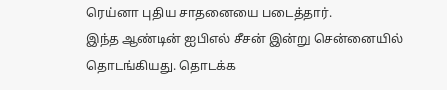ரெய்னா புதிய சாதனையை படைத்தார்.
இந்த ஆண்டின் ஐபிஎல் சீசன் இன்று சென்னையில் தொடங்கியது. தொடக்க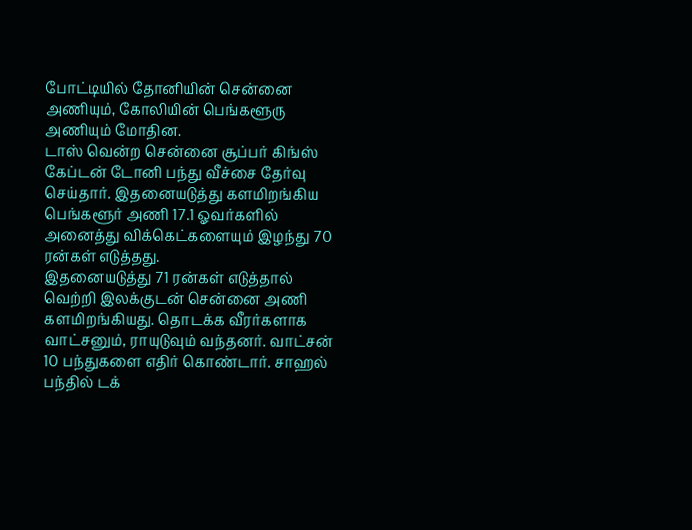போட்டியில் தோனியின் சென்னை அணியும், கோலியின் பெங்களூரு அணியும் மோதின.
டாஸ் வென்ற சென்னை சூப்பர் கிங்ஸ் கேப்டன் டோனி பந்து வீச்சை தேர்வு செய்தார். இதனையடுத்து களமிறங்கிய பெங்களூர் அணி 17.1 ஓவர்களில் அனைத்து விக்கெட்களையும் இழந்து 70 ரன்கள் எடுத்தது.
இதனையடுத்து 71 ரன்கள் எடுத்தால் வெற்றி இலக்குடன் சென்னை அணி களமிறங்கியது. தொடக்க வீரர்களாக வாட்சனும், ராயுடுவும் வந்தனர். வாட்சன் 10 பந்துகளை எதிர் கொண்டார். சாஹல் பந்தில் டக்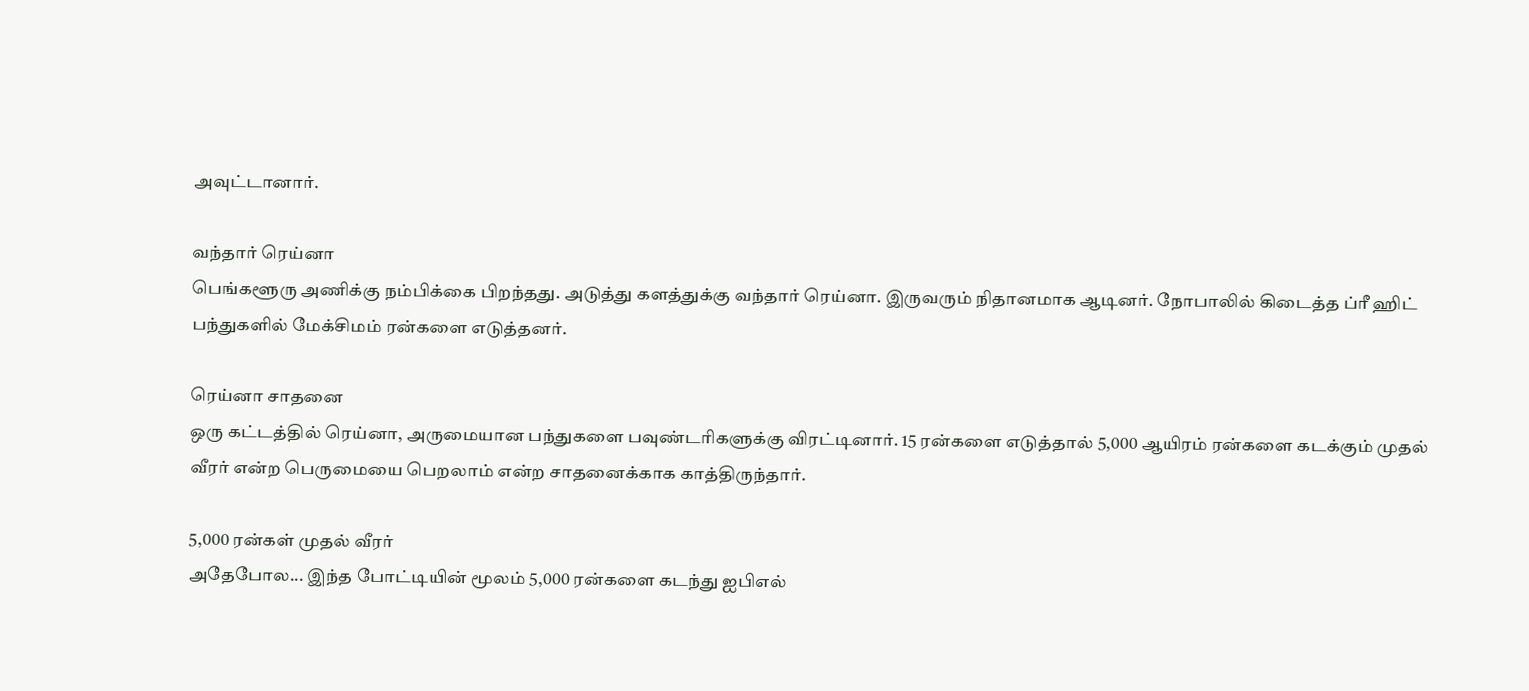அவுட்டானார்.

வந்தார் ரெய்னா
பெங்களூரு அணிக்கு நம்பிக்கை பிறந்தது. அடுத்து களத்துக்கு வந்தார் ரெய்னா. இருவரும் நிதானமாக ஆடினர். நோபாலில் கிடைத்த ப்ரீ ஹிட் பந்துகளில் மேக்சிமம் ரன்களை எடுத்தனர்.

ரெய்னா சாதனை
ஒரு கட்டத்தில் ரெய்னா, அருமையான பந்துகளை பவுண்டரிகளுக்கு விரட்டினார். 15 ரன்களை எடுத்தால் 5,000 ஆயிரம் ரன்களை கடக்கும் முதல் வீரர் என்ற பெருமையை பெறலாம் என்ற சாதனைக்காக காத்திருந்தார்.

5,000 ரன்கள் முதல் வீரர்
அதேபோல... இந்த போட்டியின் மூலம் 5,000 ரன்களை கடந்து ஐபிஎல்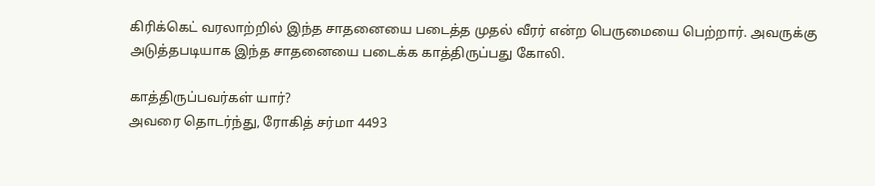கிரிக்கெட் வரலாற்றில் இந்த சாதனையை படைத்த முதல் வீரர் என்ற பெருமையை பெற்றார். அவருக்கு அடுத்தபடியாக இந்த சாதனையை படைக்க காத்திருப்பது கோலி.

காத்திருப்பவர்கள் யார்?
அவரை தொடர்ந்து, ரோகித் சர்மா 4493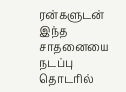ரன்களுடன் இந்த சாதனையை நடப்பு தொடரில்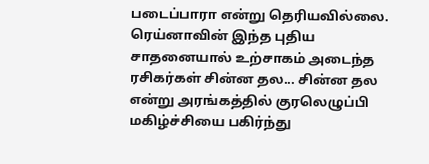படைப்பாரா என்று தெரியவில்லை. ரெய்னாவின் இந்த புதிய சாதனையால் உற்சாகம் அடைந்த ரசிகர்கள் சின்ன தல... சின்ன தல என்று அரங்கத்தில் குரலெழுப்பி மகிழ்ச்சியை பகிர்ந்து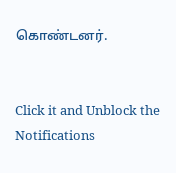கொண்டனர்.


Click it and Unblock the Notifications